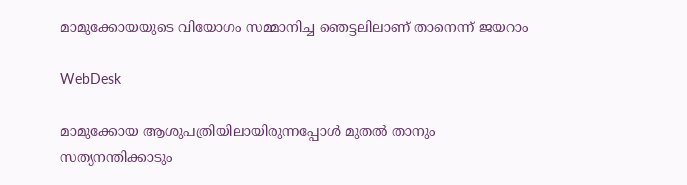മാമുക്കോയയുടെ വിയോഗം സമ്മാനിച്ച ഞെട്ടലിലാണ് താനെന്ന് ജയറാം

WebDesk

മാമുക്കോയ ആശുപത്രിയിലായിരുന്നപ്പോൾ മുതൽ താനും സത്യനന്തിക്കാടും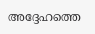അദ്ദേഹത്തെ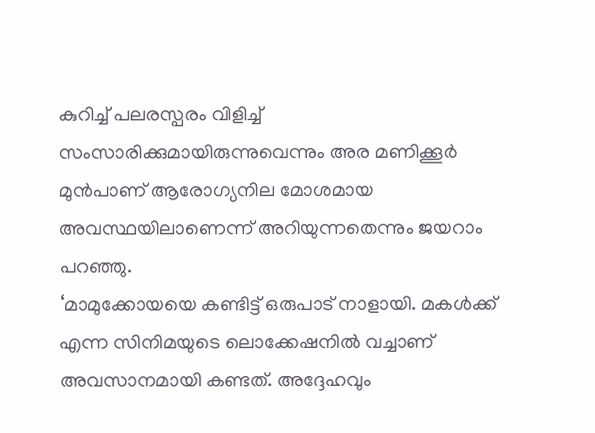കുറിച്ച് പലരസ്പരം വിളിച്ച് സംസാരിക്കുമായിരുന്നുവെന്നും അര മണിക്കൂർ മുൻപാണ് ആരോഗ്യനില മോശമായ അവസ്ഥയിലാണെന്ന് അറിയുന്നതെന്നും ജയറാം പറഞ്ഞു.
‘മാമുക്കോയയെ കണ്ടിട്ട് ഒരുപാട് നാളായി. മകൾക്ക് എന്ന സിനിമയുടെ ലൊക്കേഷനിൽ വച്ചാണ് അവസാനമായി കണ്ടത്. അദ്ദേഹവും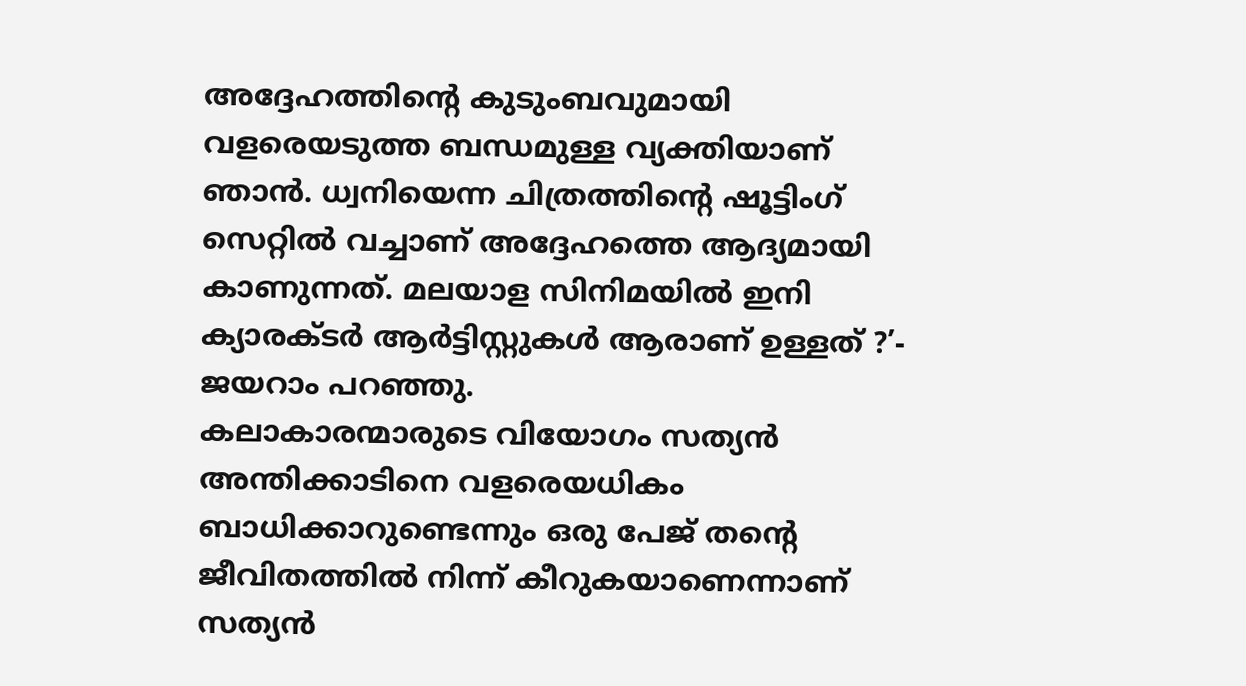അദ്ദേഹത്തിന്റെ കുടുംബവുമായി വളരെയടുത്ത ബന്ധമുള്ള വ്യക്തിയാണ് ഞാൻ. ധ്വനിയെന്ന ചിത്രത്തിന്റെ ഷൂട്ടിംഗ് സെറ്റിൽ വച്ചാണ് അദ്ദേഹത്തെ ആദ്യമായി കാണുന്നത്. മലയാള സിനിമയിൽ ഇനി ക്യാരക്ടർ ആർട്ടിസ്റ്റുകൾ ആരാണ് ഉള്ളത് ?’- ജയറാം പറഞ്ഞു.
കലാകാരന്മാരുടെ വിയോഗം സത്യൻ അന്തിക്കാടിനെ വളരെയധികം ബാധിക്കാറുണ്ടെന്നും ഒരു പേജ് തന്റെ ജീവിതത്തിൽ നിന്ന് കീറുകയാണെന്നാണ് സത്യൻ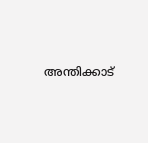അന്തിക്കാട്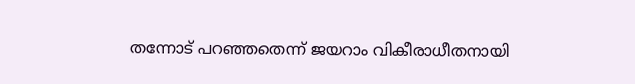തന്നോട് പറഞ്ഞതെന്ന് ജയറാം വികീരാധീതനായി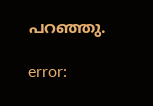പറഞ്ഞു.

error: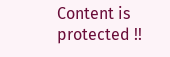Content is protected !!